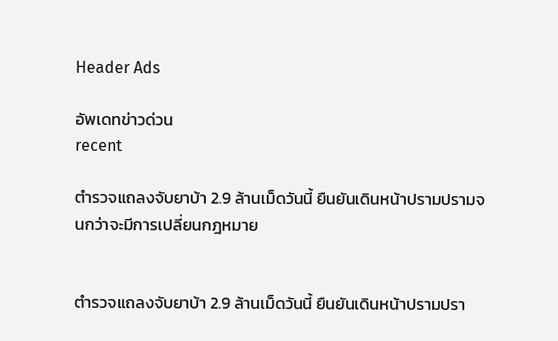Header Ads

อัพเดทข่าวด่วน
recent

ตำรวจแถลงจับยาบ้า 2.9 ล้านเม็ดวันนี้ ยืนยันเดินหน้าปรามปรามจนกว่าจะมีการเปลี่ยนกฎหมาย


ตำรวจแถลงจับยาบ้า 2.9 ล้านเม็ดวันนี้ ยืนยันเดินหน้าปรามปรา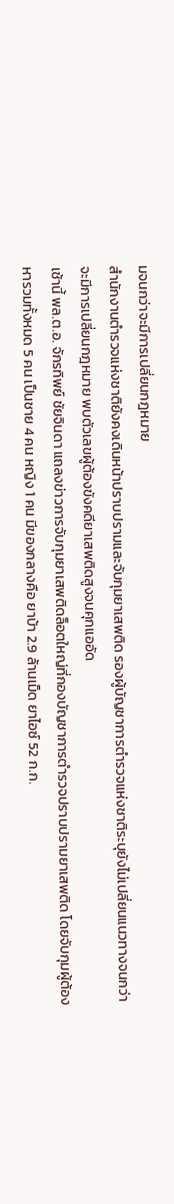มจนกว่าจะมีการเปลี่ยนกฎหมาย
สำนักงานตำรวจแห่งชาติยังคงเดินหน้าปราบปรามและจับกุมยาเสพติด รองผู้บัญชาการตำรวจแห่งชาติระบุยังไม่เปลี่ยนแนวทางจนกว่าจะมีการเปลี่ยนกฎหมาย พบตัวเลขผู้ต้องขังคดียาเสพติดสูงจนคุกแออัด
เช้านี้ พล.ต.อ. จักรทิพย์ ชัยจินดา แถลงข่าวการจับกุมยาเสพติดล็อตใหญ่ที่กองบัญชาการตำรวจปราบปรามยาเสพติด โดยจับกุมผู้ต้องหารวมทั้งหมด 5 คน เป็นชาย 4 คน หญิง 1 คน มีของกลางคือ ยาบ้า 2.9 ล้านเม็ด ยาไอซ์ 52 ก.ก.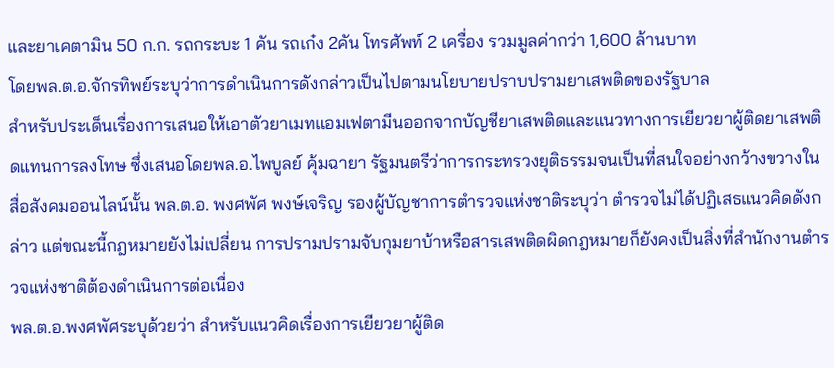และยาเคตามิน 50 ก.ก. รถกระบะ 1 คัน รถเก๋ง 2คัน โทรศัพท์ 2 เครื่อง รวมมูลค่ากว่า 1,600 ล้านบาท
โดยพล.ต.อ.จักรทิพย์ระบุว่าการดำเนินการดังกล่าวเป็นไปตามนโยบายปราบปรามยาเสพติดของรัฐบาล
สำหรับประเด็นเรื่องการเสนอให้เอาตัวยาเมทแอมเฟตามีนออกจากบัญชียาเสพติดและแนวทางการเยียวยาผู้ติดยาเสพติดแทนการลงโทษ ซึ่งเสนอโดยพล.อ.ไพบูลย์ คุ้มฉายา รัฐมนตรีว่าการกระทรวงยุติธรรมจนเป็นที่สนใจอย่างกว้างขวางในสื่อสังคมออนไลน์นั้น พล.ต.อ. พงศพัศ พงษ์เจริญ รองผู้บัญชาการตำรวจแห่งชาติระบุว่า ตำรวจไม่ได้ปฏิเสธแนวคิดดังกล่าว แต่ขณะนี้กฎหมายยังไม่เปลี่ยน การปรามปรามจับกุมยาบ้าหรือสารเสพติดผิดกฎหมายก็ยังคงเป็นสิ่งที่สำนักงานตำรวจแห่งชาติต้องดำเนินการต่อเนื่อง
พล.ต.อ.พงศพัศระบุด้วยว่า สำหรับแนวคิดเรื่องการเยียวยาผู้ติด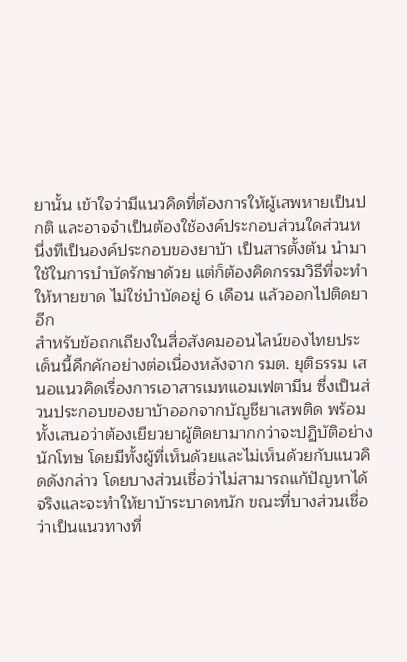ยานั้น เข้าใจว่ามีแนวคิดที่ต้องการให้ผู้เสพหายเป็นปกติ และอาจจำเป็นต้องใช้องค์ประกอบส่วนใดส่วนหนึ่งทีเป็นองค์ประกอบของยาบ้า เป็นสารตั้งต้น นำมาใช้ในการบำบัดรักษาด้วย แต่ก็ต้องคิดกรรมวิธีที่จะทำให้หายขาด ไม่ใช่บำบัดอยู่ 6 เดือน แล้วออกไปติดยาอีก
สำหรับข้อถกเถียงในสื่อสังคมออนไลน์ของไทยประเด็นนี้คึกคักอย่างต่อเนื่องหลังจาก รมต. ยุติธรรม เสนอแนวคิดเรื่องการเอาสารเมทแอมเฟตามีน ซึ่งเป็นส่วนประกอบของยาบ้าออกจากบัญชียาเสพติด พร้อมทั้งเสนอว่าต้องเยียวยาผู้ติดยามากกว่าจะปฏิบัติอย่างนักโทษ โดยมีทั้งผู้ที่เห็นด้วยและไม่เห็นด้วยกับแนวคิดดังกล่าว โดยบางส่วนเชื่อว่าไม่สามารถแก้ปัญหาได้จริงและจะทำให้ยาบ้าระบาดหนัก ขณะที่บางส่วนเชื่อว่าเป็นแนวทางที่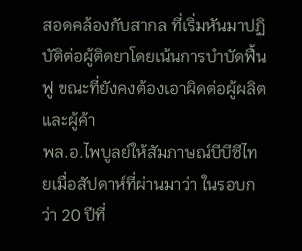สอดคล้องกับสากล ที่เริ่มหันมาปฏิบัติต่อผู้ติดยาโดยเน้นการบำบัดฟื้นฟู ขณะที่ยังคงต้องเอาผิดต่อผู้ผลิตและผู้ค้า
พล.อ.ไพบูลย์ให้สัมภาษณ์บีบีซีไทยเมื่อสัปดาห์ที่ผ่านมาว่า ในรอบกว่า 20 ปีที่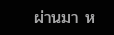ผ่านมา ห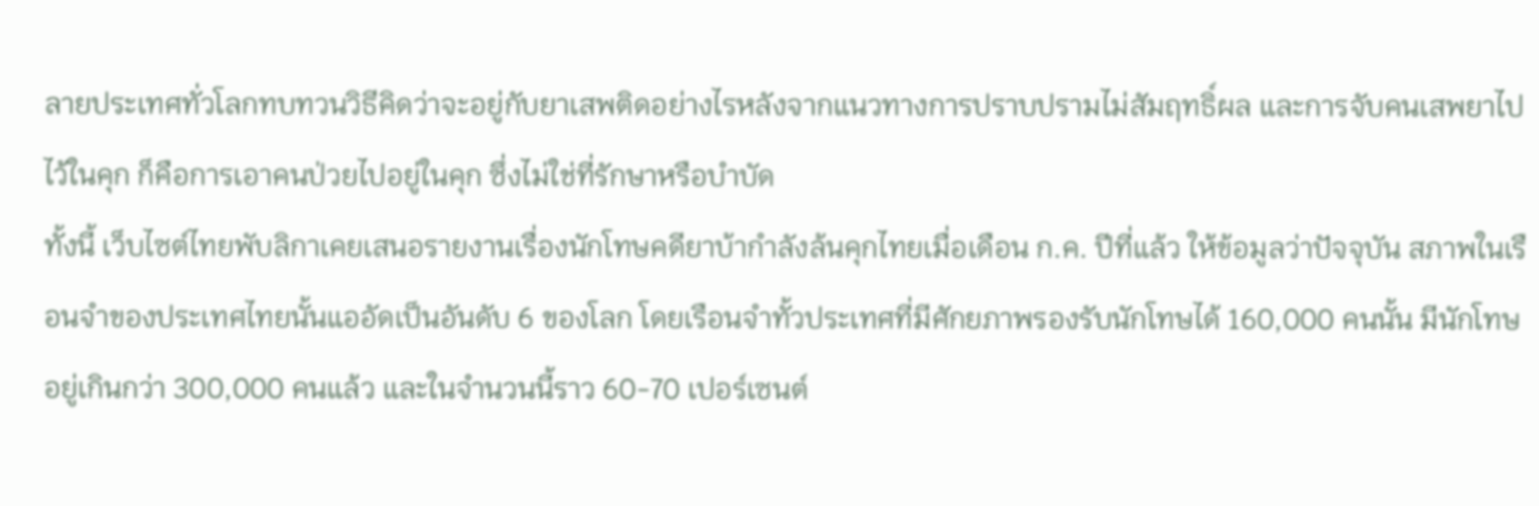ลายประเทศทั่วโลกทบทวนวิธีคิดว่าจะอยู่กับยาเสพติดอย่างไรหลังจากแนวทางการปราบปรามไม่สัมฤทธิ์ผล และการจับคนเสพยาไปไว้ในคุก ก็คือการเอาคนป่วยไปอยู่ในคุก ซึ่งไม่ใช่ที่รักษาหรือบำบัด
ทั้งนี้ เว็บไซต์ไทยพับลิกาเคยเสนอรายงานเรื่องนักโทษคดียาบ้ากำลังล้นคุกไทยเมื่อเดือน ก.ค. ปีที่แล้ว ให้ข้อมูลว่าปัจจุบัน สภาพในเรือนจำของประเทศไทยนั้นแออัดเป็นอันดับ 6 ของโลก โดยเรือนจำทั้วประเทศที่มีศักยภาพรองรับนักโทษได้ 160,000 คนนั้น มีนักโทษอยู่เกินกว่า 300,000 คนแล้ว และในจำนวนนี้ราว 60-70 เปอร์เซนต์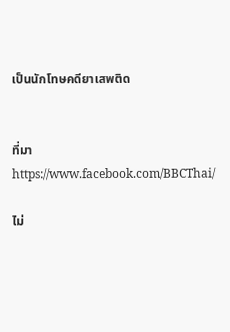เป็นนักโทษคดียาเสพติด


ที่มา https://www.facebook.com/BBCThai/

ไม่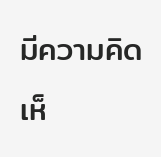มีความคิดเห็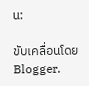น:

ขับเคลื่อนโดย Blogger.